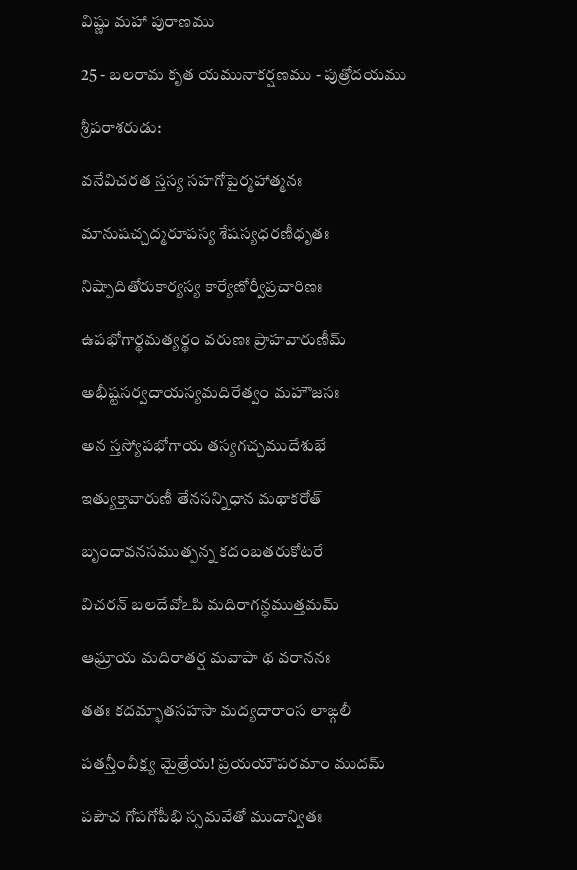విష్ణు మహా పురాణము

25 - బలరామ కృత యమునాకర్షణము - పుత్రోదయము

శ్రీపరాశరుడు:

వనేవిచరత స్తస్య సహగోపైర్మహాత్మనః

మానుషచ్చద్మరూపస్య శేషస్యధరణీధృతః

నిష్పాదితోరుకార్యస్య కార్యేణోర్వీప్రచారిణః

ఉపభోగార్థమత్యర్థం వరుణః ప్రాహవారుణీమ్

అభీష్టసర్వదాయస్యమదిరేత్వం మహౌజసః

అన స్తస్యోపభోగాయ తస్యగచ్చముదేశుభే

ఇత్యుక్తావారుణీ తేనసన్నిధాన మథాకరోత్

బృందావనసముత్పన్న కదంబతరుకోటరే

విచరన్ బలదేవోఽపి మదిరాగన్ధముత్తమమ్

ఆఘ్రాయ మదిరాతర్ష మవాపా థ వరాననః

తతః కదమ్భాతసహసా మద్యదారాంస లాఙ్గలీ

పతన్తీంవీక్ష్య మైత్రేయ! ప్రయయౌపరమాం ముదమ్

పపౌచ గోపగోపీభి స్సమవేతో ముదాన్వితః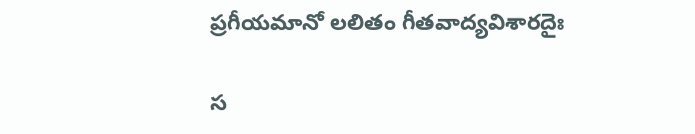ప్రగీయమానో లలితం గీతవాద్యవిశారదైః

స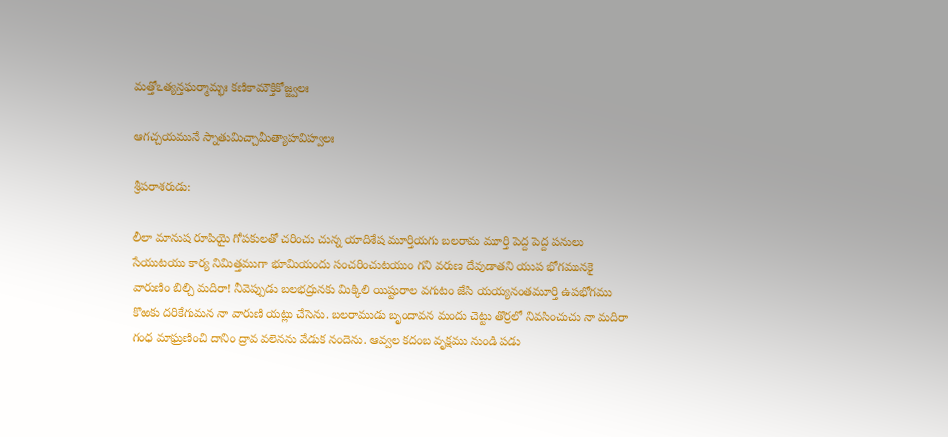మత్తోఽత్యన్తఘర్మామ్భః కణికామౌక్తికోజ్జ్వలః

ఆగచ్చయమునే స్నాతుమిచ్చామీత్యాహవిహ్వలః

శ్రీపరాశరుడు:

లీలా మానుష రూపియై గోపకులతో చరించు చున్న యాదిశేష మూర్తియగు బలరామ మూర్తి పెద్ద పెద్ద పనులు సేయుటయు కార్య నిమిత్తముగా భూమియందు సంచరించుటయుం గని వరుణ దేవుడాతని యుప భోగమునకై వారుణిం బిల్చి మదిరా! నీవెప్పుడు బలభద్రునకు మిక్కిలి యిష్టురాల వగుటం జేసి యయ్యనంతమూర్తి ఉపభోగము కొఱకు దరికేగుమన నా వారుణి యట్లు చేసెను. బలరాముడు బృందావన మందు చెట్టు తొర్రలో నివసించుచు నా మదిరా గంధ మాఘ్రణించి దానిం ద్రావ వలెనను వేడుక నందెను. ఆవ్వల కదంబ వృక్షము నుండి పడు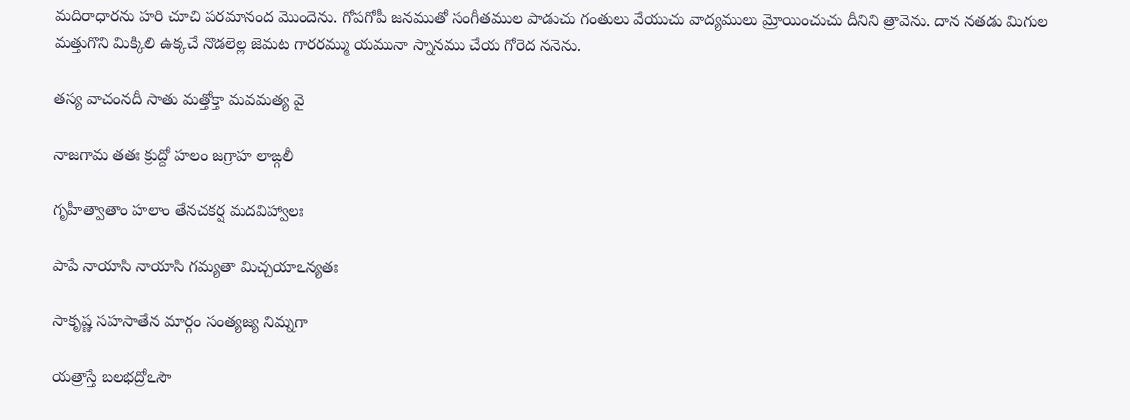మదిరాధారను హరి చూచి పరమానంద మొందెను. గోపగోపీ జనముతో సంగీతముల పాడుచు గంతులు వేయుచు వాద్యములు మ్రోయించుచు దీనిని త్రావెను. దాన నతడు మిగుల మత్తుగొని మిక్కిలి ఉక్కచే నొడలెల్ల జెమట గారరమ్ము యమునా స్నానము చేయ గోరెద ననెను.

తస్య వాచంనదీ సాతు మత్తోక్తా మవమత్య వై

నాజగామ తతః క్రుద్దో హలం జగ్రాహ లాఙ్గలీ

గృహీత్వాతాం హలాం తేనచకర్ష మదవిహ్వాలః

పాపే నాయాసి నాయాసి గమ్యతా మిచ్చయాఽన్యతః

సాకృష్ణ సహసాతేన మార్గం సంత్యజ్య నిమ్నగా

యత్రాస్తే బలభద్రోఽసౌ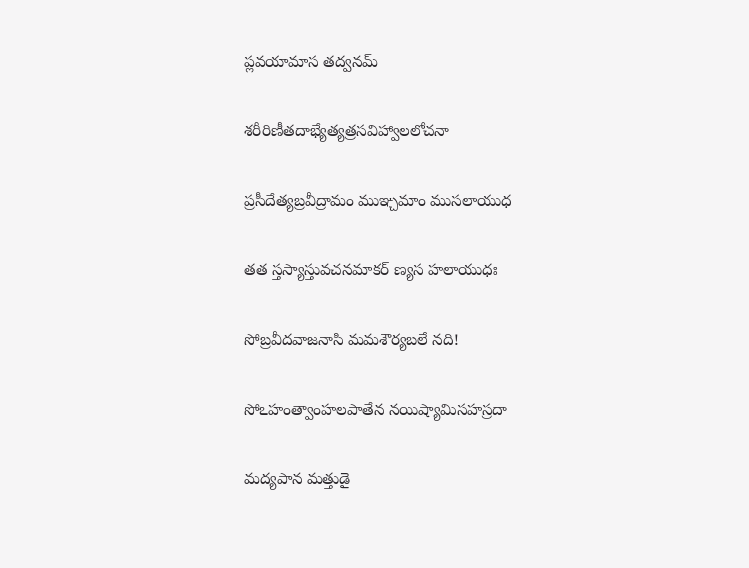ప్లవయామాస తద్వనమ్

శరీరిణీతదాభ్యేత్యత్రసవిహ్వాలలోచనా

ప్రసీదేత్యబ్రవీద్రామం ముఞ్చమాం ముసలాయుధ

తత స్తస్యాస్తువచనమాకర్ ణ్యస హలాయుధః

సోబ్రవీదవాజనాసి మమశౌర్యబలే నది!

సోఽహంత్వాంహలపాతేన నయిష్యామిసహస్రదా

మద్యపాన మత్తుడై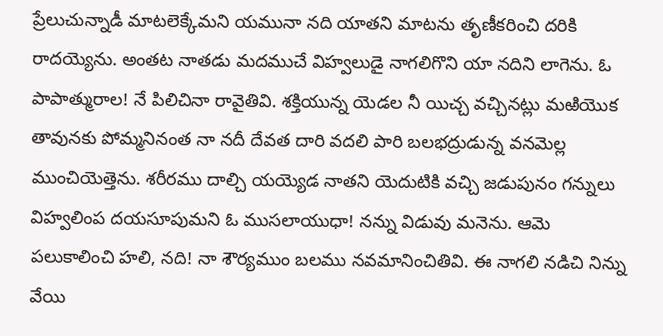ప్రేలుచున్నాడీ మాటలెక్కేమని యమునా నది యాతని మాటను తృణీకరించి దరికి రాదయ్యెను. అంతట నాతడు మదముచే విహ్వలుడై నాగలిగొని యా నదిని లాగెను. ఓ పాపాత్మురాల! నే పిలిచినా రావైతివి. శక్తియున్న యెడల నీ యిచ్చ వచ్చినట్లు మఱియొక తావునకు పోమ్మనినంత నా నదీ దేవత దారి వదలి పారి బలభద్రుడున్న వనమెల్ల ముంచియెత్తెను. శరీరము దాల్చి యయ్యెడ నాతని యెదుటికి వచ్చి జడుపునం గన్నులు విహ్వలింప దయసూపుమని ఓ ముసలాయుధా! నన్ను విడువు మనెను. ఆమె పలుకాలించి హలి, నది! నా శౌర్యముం బలము నవమానించితివి. ఈ నాగలి నడిచి నిన్ను వేయి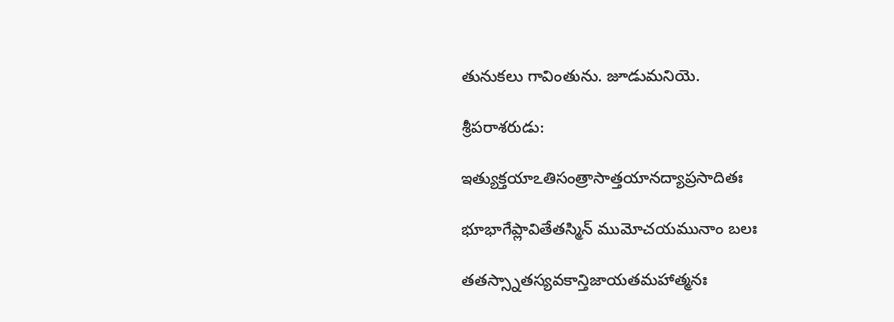తునుకలు గావింతును. జూడుమనియె.

శ్రీపరాశరుడు:

ఇత్యుక్తయాఽతిసంత్రాసాత్తయానద్యాప్రసాదితః

భూభాగేప్లావితేతస్మిన్ ముమోచయమునాం బలః

తతస్స్నాతస్యవకాన్తిజాయతమహాత్మనః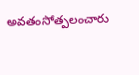అవతంసోత్పలంచారు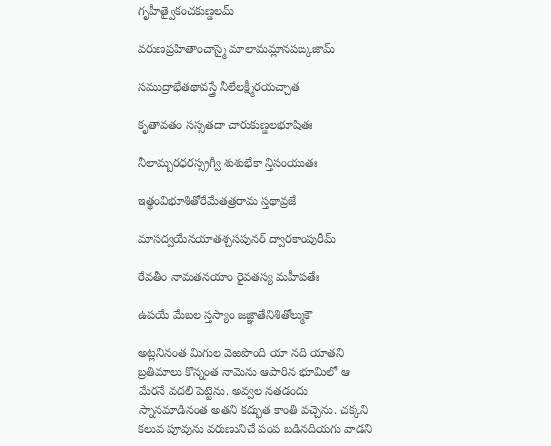గృహీత్వైకంచకుణ్డలమ్

వరుణప్రహితాంచాస్మై మాలామమ్లానపఙ్కజామ్

సముద్రాభేతథావస్త్రే నీలేలక్ష్మీరయచ్చాత

కృతావతం సస్సతదా చారుకుణ్డలభూషితః

నీలామ్బరధరస్స్రగ్వీ శుశుభేకా న్తిసంయుతః

ఇత్థంవిభూశితోరేమేతత్రరామ స్తథావ్రజే

మాసద్వయేనయాతశ్చసపునర్ ద్వారకాంపురీమ్

రేవతీం నామతనయాం రైవతస్య మహీపతేః

ఉపయే మేబల స్తస్యాం జజ్ఞాతేనిశితోల్ముకౌ

అట్లనినంత మిగుల వెఱపొంది యా నది యాతని బ్రతిమాలు కొన్నంత నామెను ఆపారిన భూమిలో ఆ మేరనే వదలి పెట్టెను. అవ్వల నతడందు స్నానమాడినంత అతని కద్భుత కాంతి వచ్చెను. చక్కని కలువ పూవును వరుణునిచే పంప బడినదియగు వాడని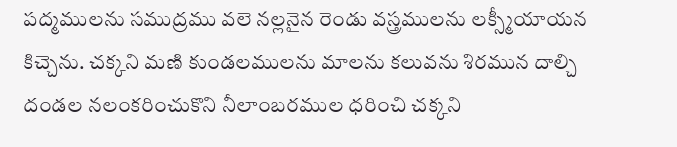పద్మములను సముద్రము వలె నల్లనైన రెండు వస్త్రములను లక్స్మీయాయన కిచ్చెను. చక్కని మణి కుండలములను మాలను కలువను శిరమున దాల్చి దండల నలంకరించుకొని నీలాంబరముల ధరించి చక్కని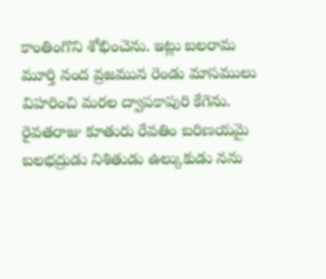కాంతింగొని శోభించెను. ఇట్లు బలరామ మూర్తి నంద వ్రజమున రెండు మాసములు విహరించి మరల ద్వాపకాపురి కేగెను. రైవతరాజు కూతురు రేవతిం బరిణయమై బలభద్రుడు నిశితుడు ఉల్కుకుడు నను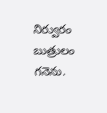నిర్వురం బుత్రులం గనెను.